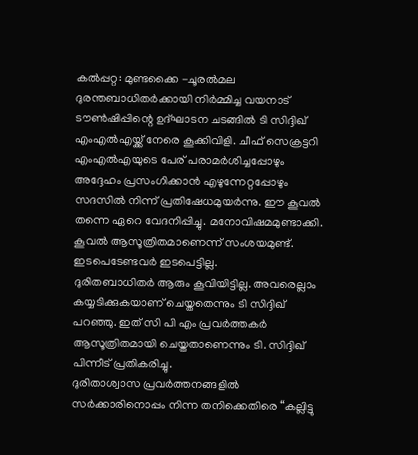കൽപ്പറ്റ: മുണ്ടക്കൈ -ചൂരൽമല ദുരന്തബാധിതർക്കായി നിർമ്മിച്ച വയനാട് ടൗൺഷിപ്പിന്റെ ഉദ്ഘാടന ചടങ്ങിൽ ടി സിദ്ദിഖ് എംഎൽഎയ്ക്ക് നേരെ കൂക്കിവിളി. ചീഫ് സെക്രട്ടറി എംഎൽഎയുടെ പേര് പരാമർശിച്ചപ്പോഴും അദ്ദേഹം പ്രസംഗിക്കാൻ എഴുന്നേറ്റപ്പോഴും സദസിൽ നിന്ന് പ്രതിഷേധമുയർന്നു. ഈ കൂവൽ തന്നെ ഏറെ വേദനിപ്പിച്ചു. മനോവിഷമമുണ്ടാക്കി. കൂവൽ ആസൂത്രിതമാണെന്ന് സംശയമുണ്ട്. ഇടപെടേണ്ടവർ ഇടപെട്ടില്ല.
ദുരിതബാധിതർ ആരും കൂവിയിട്ടില്ല. അവരെല്ലാം കയ്യടിക്കുകയാണ് ചെയ്തതെന്നും ടി സിദ്ദിഖ് പറഞ്ഞു. ഇത് സി പി എം പ്രവർത്തകർ ആസൂത്രിതമായി ചെയ്തതാണെന്നും ടി. സിദ്ദിഖ് പിന്നീട് പ്രതികരിച്ചു.
ദുരിതാശ്വാസ പ്രവർത്തനങ്ങളിൽ സർക്കാരിനൊപ്പം നിന്ന തനിക്കെതിരെ “കല്ലിട്ടു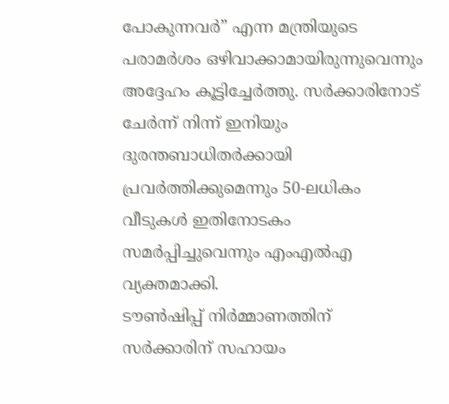പോകുന്നവർ” എന്ന മന്ത്രിയുടെ പരാമർശം ഒഴിവാക്കാമായിരുന്നുവെന്നും അദ്ദേഹം കൂട്ടിച്ചേർത്തു. സർക്കാരിനോട് ചേർന്ന് നിന്ന് ഇനിയും ദുരന്തബാധിതർക്കായി പ്രവർത്തിക്കുമെന്നും 50-ലധികം വീടുകൾ ഇതിനോടകം സമർപ്പിച്ചുവെന്നും എംഎൽഎ വ്യക്തമാക്കി.
ടൗൺഷിപ്പ് നിർമ്മാണത്തിന് സർക്കാരിന് സഹായം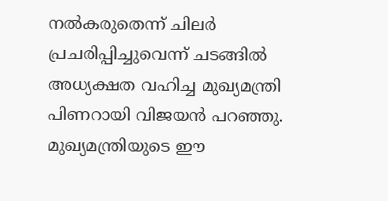നൽകരുതെന്ന് ചിലർ പ്രചരിപ്പിച്ചുവെന്ന് ചടങ്ങിൽ അധ്യക്ഷത വഹിച്ച മുഖ്യമന്ത്രി പിണറായി വിജയൻ പറഞ്ഞു. മുഖ്യമന്ത്രിയുടെ ഈ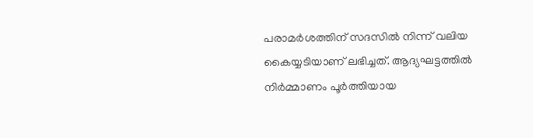പരാമർശത്തിന് സദസിൽ നിന്ന് വലിയ കൈയ്യടിയാണ് ലഭിച്ചത്. ആദ്യഘട്ടത്തിൽ നിർമ്മാണം പൂർത്തിയായ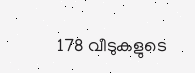178 വീടുകളുടെ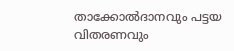താക്കോൽദാനവും പട്ടയ വിതരണവും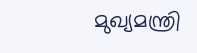മുഖ്യമന്ത്രി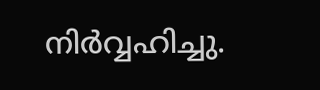നിർവ്വഹിച്ചു.